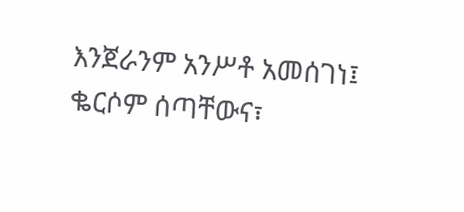እንጀራንም አንሥቶ አመሰገነ፤ ቈርሶም ሰጣቸውና፣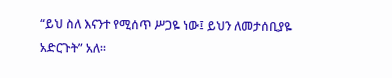“ይህ ስለ እናንተ የሚሰጥ ሥጋዬ ነው፤ ይህን ለመታሰቢያዬ አድርጉት” አለ።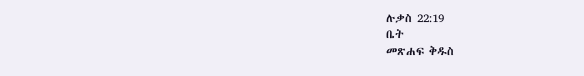ሉቃስ 22:19
ቤት
መጽሐፍ ቅዱስ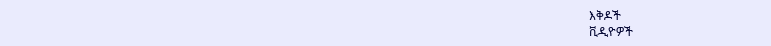እቅዶች
ቪዲዮዎች